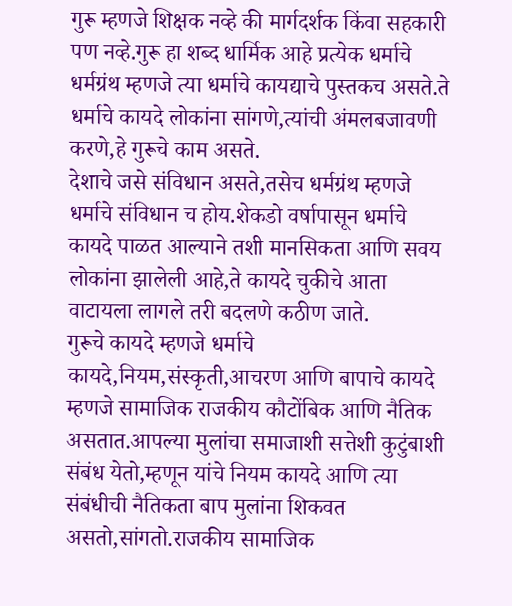गुरू म्हणजे शिक्षक नव्हे की मार्गदर्शक किंवा सहकारी पण नव्हे.गुरू हा शब्द धार्मिक आहे प्रत्येक धर्माचे धर्मग्रंथ म्हणजे त्या धर्माचे कायद्याचे पुस्तकच असते.ते धर्माचे कायदे लोकांना सांगणे,त्यांची अंमलबजावणी करणे,हे गुरूचे काम असते.
देशाचे जसे संविधान असते,तसेच धर्मग्रंथ म्हणजे धर्माचे संविधान च होय.शेकडो वर्षापासून धर्माचे कायदे पाळत आल्याने तशी मानसिकता आणि सवय लोकांना झालेली आहे,ते कायदे चुकीचे आता वाटायला लागले तरी बदलणे कठीण जाते.
गुरूचे कायदे म्हणजे धर्माचे कायदे,नियम,संस्कृती,आचरण आणि बापाचे कायदे म्हणजे सामाजिक राजकीय कौटोंबिक आणि नैतिक असतात.आपल्या मुलांचा समाजाशी सत्तेशी कुटुंबाशी संबंध येतो,म्हणून यांचे नियम कायदे आणि त्या संबंधीची नैतिकता बाप मुलांना शिकवत असतो,सांगतो.राजकीय सामाजिक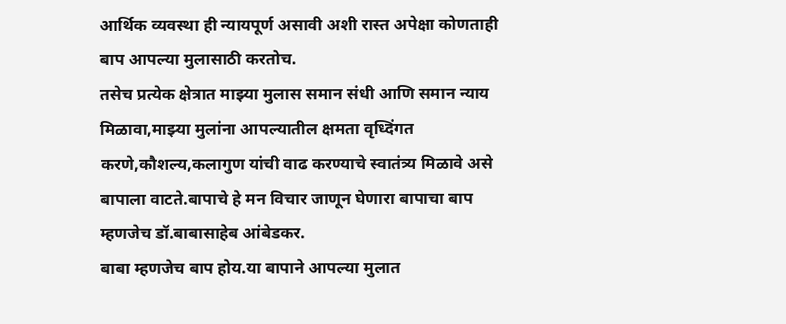आर्थिक व्यवस्था ही न्यायपूर्ण असावी अशी रास्त अपेक्षा कोणताही बाप आपल्या मुलासाठी करतोच.
तसेच प्रत्येक क्षेत्रात माझ्या मुलास समान संधी आणि समान न्याय मिळावा,माझ्या मुलांना आपल्यातील क्षमता वृध्दिंगत करणे,कौशल्य,कलागुण यांची वाढ करण्याचे स्वातंत्र्य मिळावे असे बापाला वाटते.बापाचे हे मन विचार जाणून घेणारा बापाचा बाप म्हणजेच डॉ.बाबासाहेब आंबेडकर.
बाबा म्हणजेच बाप होय.या बापाने आपल्या मुलात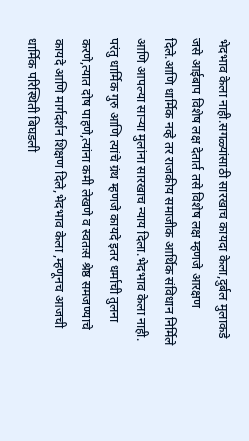भेदभाव केला नाही.सगळ्यांसाठी सारखाच कायदा केला,दुर्बल मुलाकडे जसे आईबाप विशेष लक्ष देतार्त तसे विशेष लक्ष म्हणजे आरक्षण दिले.आणि धार्मिक नव्हे तर राजकीय समाजीक आर्थिक संविधान निर्मिले आणि आपल्या साऱ्या मुलांना सारखाच न्याय दिला.भेदभाव केला नाही.
परंतु धार्मिक गुरु आणि त्यांचे ग्रंथ म्हणजे कायदे इतर धर्माची तुलना करणे,त्यात दोष पाहणे,त्यांना कमी लेखणे व स्वतःस श्रेष्ठ समजण्याचे कायदे आणि मार्गदर्शन शिक्षण दिले,भेदभाव केला ,म्हणूनच आजची धार्मिक परिस्थिती बिघडली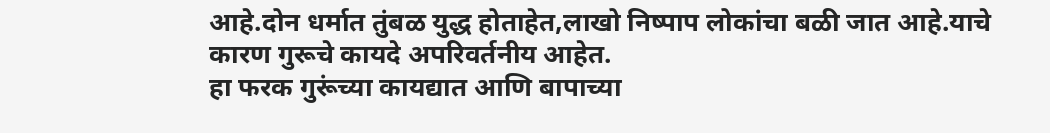आहे.दोन धर्मात तुंबळ युद्ध होताहेत,लाखो निष्पाप लोकांचा बळी जात आहे.याचे कारण गुरूचे कायदे अपरिवर्तनीय आहेत.
हा फरक गुरूंच्या कायद्यात आणि बापाच्या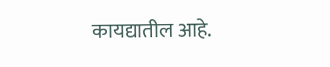कायद्यातील आहे.